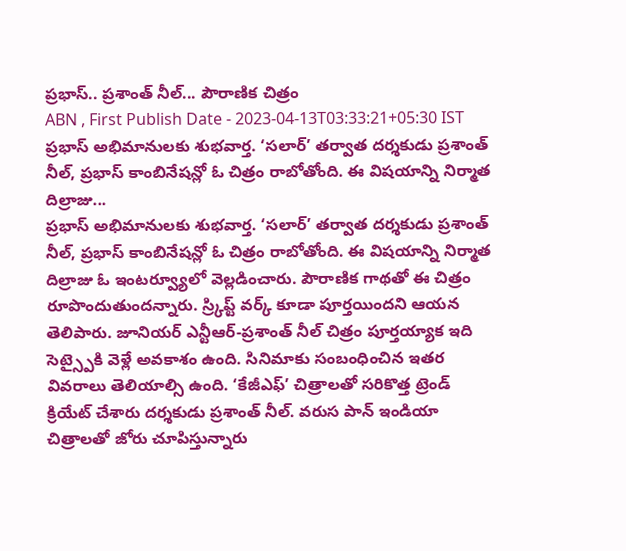ప్రభాస్.. ప్రశాంత్ నీల్... పౌరాణిక చిత్రం
ABN , First Publish Date - 2023-04-13T03:33:21+05:30 IST
ప్రభాస్ అభిమానులకు శుభవార్త. ‘సలార్’ తర్వాత దర్శకుడు ప్రశాంత్ నీల్, ప్రభాస్ కాంబినేషన్లో ఓ చిత్రం రాబోతోంది. ఈ విషయాన్ని నిర్మాత దిల్రాజు...
ప్రభాస్ అభిమానులకు శుభవార్త. ‘సలార్’ తర్వాత దర్శకుడు ప్రశాంత్ నీల్, ప్రభాస్ కాంబినేషన్లో ఓ చిత్రం రాబోతోంది. ఈ విషయాన్ని నిర్మాత దిల్రాజు ఓ ఇంటర్వ్యూలో వెల్లడించారు. పౌరాణిక గాథతో ఈ చిత్రం రూపొందుతుందన్నారు. స్ర్కిప్ట్ వర్క్ కూడా పూర్తయిందని ఆయన తెలిపారు. జూనియర్ ఎన్టీఆర్-ప్రశాంత్ నీల్ చిత్రం పూర్తయ్యాక ఇది సెట్స్పైకి వెళ్లే అవకాశం ఉంది. సినిమాకు సంబంధించిన ఇతర వివరాలు తెలియాల్సి ఉంది. ‘కేజీఎఫ్’ చిత్రాలతో సరికొత్త ట్రెండ్ క్రియేట్ చేశారు దర్శకుడు ప్రశాంత్ నీల్. వరుస పాన్ ఇండియా చిత్రాలతో జోరు చూపిస్తున్నారు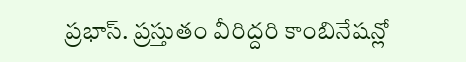ప్రభాస్. ప్రస్తుతం వీరిద్దరి కాంబినేషన్లో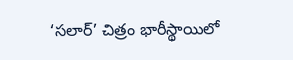‘సలార్’ చిత్రం భారీస్థాయిలో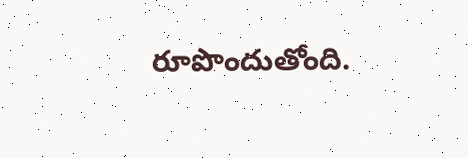రూపొందుతోంది.